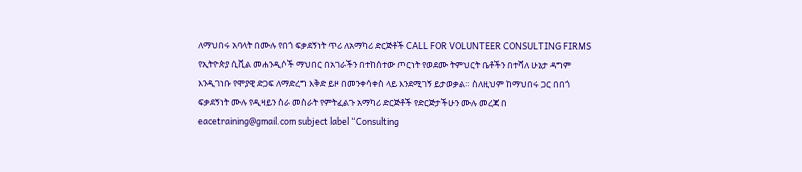ለማህበሩ አባላት በሙሉ የበጎ ፍቃደኝነት ጥሪ ለአማካሪ ድርጅቶች CALL FOR VOLUNTEER CONSULTING FIRMS የኢትዮጵያ ሲቪል መሐንዲሶች ማህበር በአገራችን በተከሰተው ጦርነት የወደሙ ትምህርት ቤቶችን በተሻለ ሁኔታ ዳግም እንዲገነቡ የሞያዊ ድጋፍ ለማድረግ እቅድ ይዞ በመንቀሳቀስ ላይ እንደሚገኝ ይታወቃል። ስለዚህም ከማህበሩ ጋር በበጎ ፍቃደኝነት ሙሉ የዲዛይን ስራ መስራት የምትፈልጉ አማካሪ ድርጅቶች የድርጅታችሁን ሙሉ መረጃ በ eacetraining@gmail.com subject label “Consulting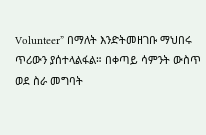Volunteer” በማለት እንድትመዘገቡ ማህበሩ ጥሪውን ያሰተላልፋል። በቀጣይ ሳምንት ውስጥ ወደ ስራ መግባት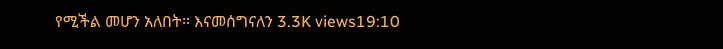የሚችል መሆን አለበት። እናመሰግናለን 3.3K views19:10